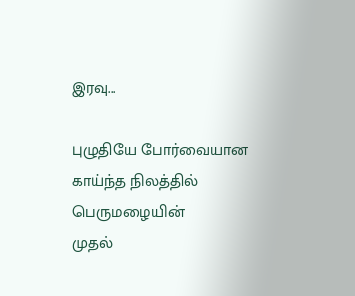இரவு...

புழுதியே போர்வையான
காய்ந்த நிலத்தில்
பெருமழையின்
முதல்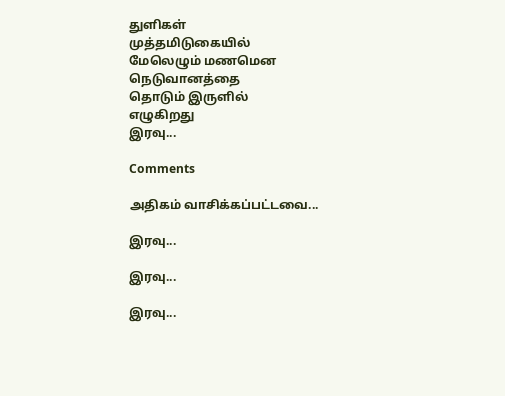துளிகள்
முத்தமிடுகையில்
மேலெழும் மணமென
நெடுவானத்தை
தொடும் இருளில்
எழுகிறது
இரவு...

Comments

அதிகம் வாசிக்கப்பட்டவை...

இரவு...

இரவு...

இரவு...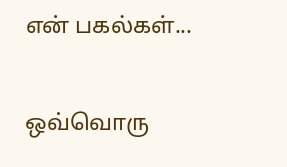என் பகல்கள்...

ஒவ்வொரு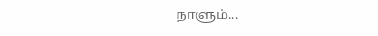நாளும்...